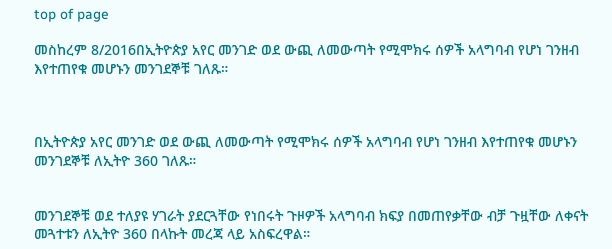top of page

መስከረም 8/2016በኢትዮጵያ አየር መንገድ ወደ ውጪ ለመውጣት የሚሞክሩ ሰዎች አላግባብ የሆነ ገንዘብ እየተጠየቁ መሆኑን መንገደኞቹ ገለጹ።



በኢትዮጵያ አየር መንገድ ወደ ውጪ ለመውጣት የሚሞክሩ ሰዎች አላግባብ የሆነ ገንዘብ እየተጠየቁ መሆኑን መንገደኞቹ ለኢትዮ 360 ገለጹ።


መንገደኞቹ ወደ ተለያዩ ሃገራት ያደርጓቸው የነበሩት ጉዞዎች አላግባብ ክፍያ በመጠየቃቸው ብቻ ጉዟቸው ለቀናት መጓተቱን ለኢትዮ 360 በላኩት መረጃ ላይ አስፍረዋል።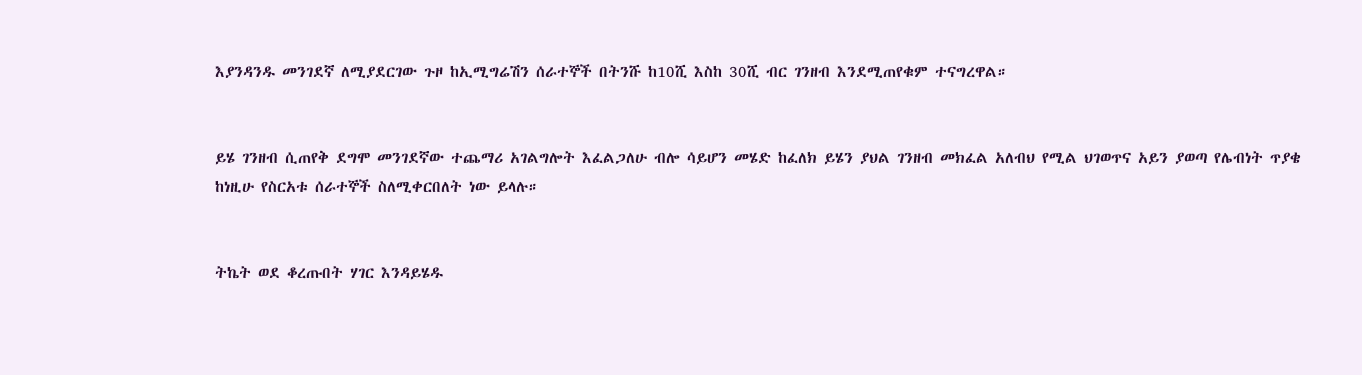እያንዳንዱ መንገደኛ ለሚያደርገው ጉዞ ከኢሚግሬሽን ሰራተኞች በትንሹ ከ10ሺ እስከ 30ሺ ብር ገንዘብ እንደሚጠየቁም ተናግረዋል።


ይሄ ገንዘብ ሲጠየቅ ደግሞ መንገደኛው ተጨማሪ አገልግሎት እፈልጋለሁ ብሎ ሳይሆን መሄድ ከፈለክ ይሄን ያህል ገንዘብ መክፈል አለብህ የሚል ህገወጥና አይን ያወጣ የሌብነት ጥያቄ ከነዚሁ የስርአቱ ሰራተኞች ስለሚቀርበለት ነው ይላሉ።


ትኬት ወደ ቆረጡበት ሃገር እንዳይሄዱ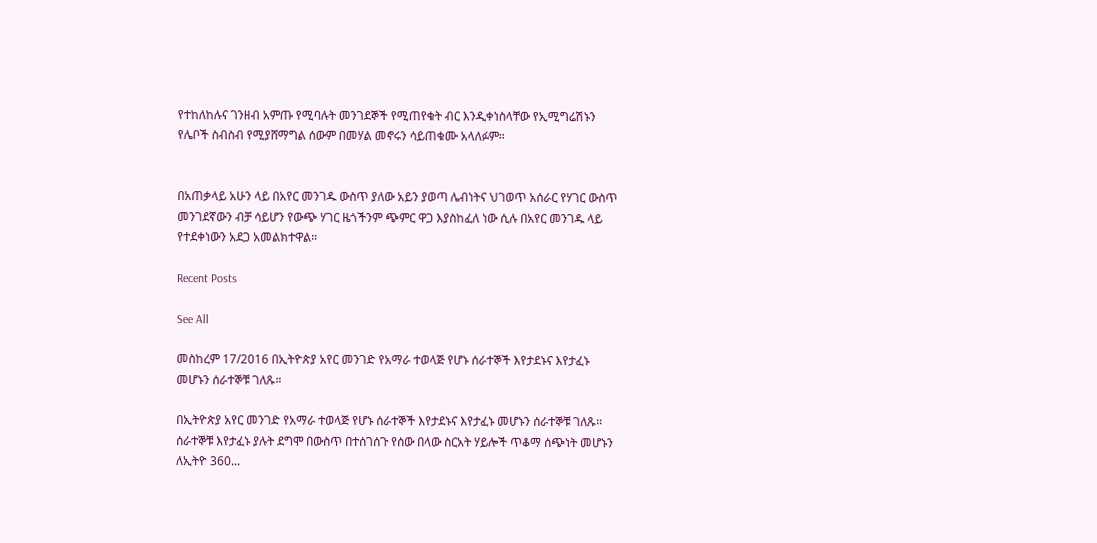የተከለከሉና ገንዘብ አምጡ የሚባሉት መንገደኞች የሚጠየቁት ብር እንዲቀነስላቸው የኢሚግሬሽኑን የሌቦች ስብስብ የሚያሸማግል ሰውም በመሃል መኖሩን ሳይጠቁሙ አላለፉም።


በአጠቃላይ አሁን ላይ በአየር መንገዱ ውስጥ ያለው አይን ያወጣ ሌብነትና ህገወጥ አሰራር የሃገር ውስጥ መንገደኛውን ብቻ ሳይሆን የውጭ ሃገር ዜጎችንም ጭምር ዋጋ እያስከፈለ ነው ሲሉ በአየር መንገዱ ላይ የተደቀነውን አደጋ አመልክተዋል።

Recent Posts

See All

መስከረም 17/2016 በኢትዮጵያ አየር መንገድ የአማራ ተወላጅ የሆኑ ሰራተኞች እየታደኑና እየታፈኑ መሆኑን ሰራተኞቹ ገለጹ።

በኢትዮጵያ አየር መንገድ የአማራ ተወላጅ የሆኑ ሰራተኞች እየታደኑና እየታፈኑ መሆኑን ሰራተኞቹ ገለጹ። ሰራተኞቹ እየታፈኑ ያሉት ደግሞ በውስጥ በተሰገሰጉ የሰው በላው ስርአት ሃይሎች ጥቆማ ሰጭነት መሆኑን ለኢትዮ 360...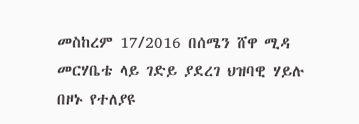መስከረም 17/2016 በሰሜን ሸዋ ሚዳ መርሃቤቴ ላይ ገድይ ያደረገ ህዝባዊ ሃይሉ በዞኑ የተለያዩ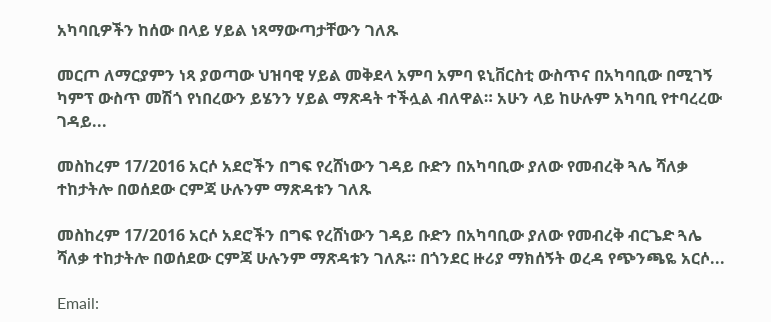አካባቢዎችን ከሰው በላይ ሃይል ነጻማውጣታቸውን ገለጹ

መርጦ ለማርያምን ነጻ ያወጣው ህዝባዊ ሃይል መቅደላ አምባ አምባ ዩኒቨርስቲ ውስጥና በአካባቢው በሚገኝ ካምፕ ውስጥ መሽጎ የነበረውን ይሄንን ሃይል ማጽዳት ተችሏል ብለዋል። አሁን ላይ ከሁሉም አካባቢ የተባረረው ገዳይ...

መስከረም 17/2016 አርሶ አደሮችን በግፍ የረሸነውን ገዳይ ቡድን በአካባቢው ያለው የመብረቅ ጓሌ ሻለቃ ተከታትሎ በወሰደው ርምጃ ሁሉንም ማጽዳቱን ገለጹ

መስከረም 17/2016 አርሶ አደሮችን በግፍ የረሸነውን ገዳይ ቡድን በአካባቢው ያለው የመብረቅ ብርጌድ ጓሌ ሻለቃ ተከታትሎ በወሰደው ርምጃ ሁሉንም ማጽዳቱን ገለጹ። በጎንደር ዙሪያ ማክሰኝት ወረዳ የጭንጫዬ አርሶ...

Email: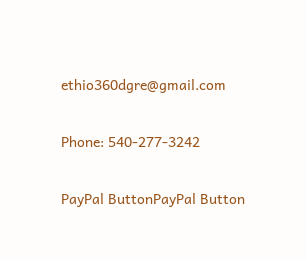ethio360dgre@gmail.com

Phone: 540-277-3242

PayPal ButtonPayPal Button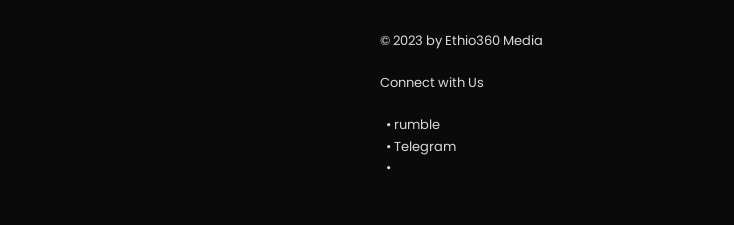© 2023 by Ethio360 Media

Connect with Us

  • rumble
  • Telegram
  •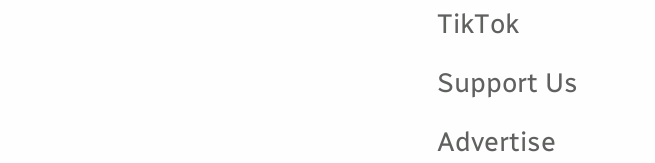TikTok

Support Us

Advertise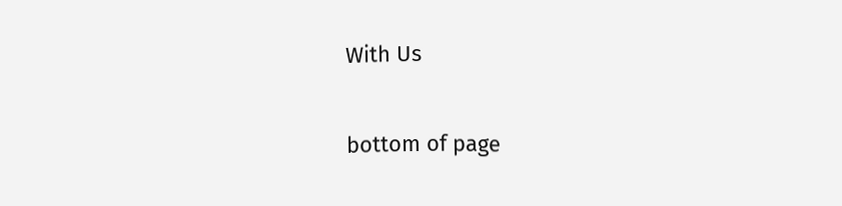With Us

bottom of page